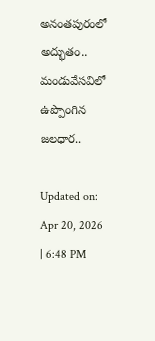అనంతపురంలో అద్భుతం.. మండువేసవిలో ఉప్పొంగిన జలధార..

Updated on: Apr 20, 2026 | 6:48 PM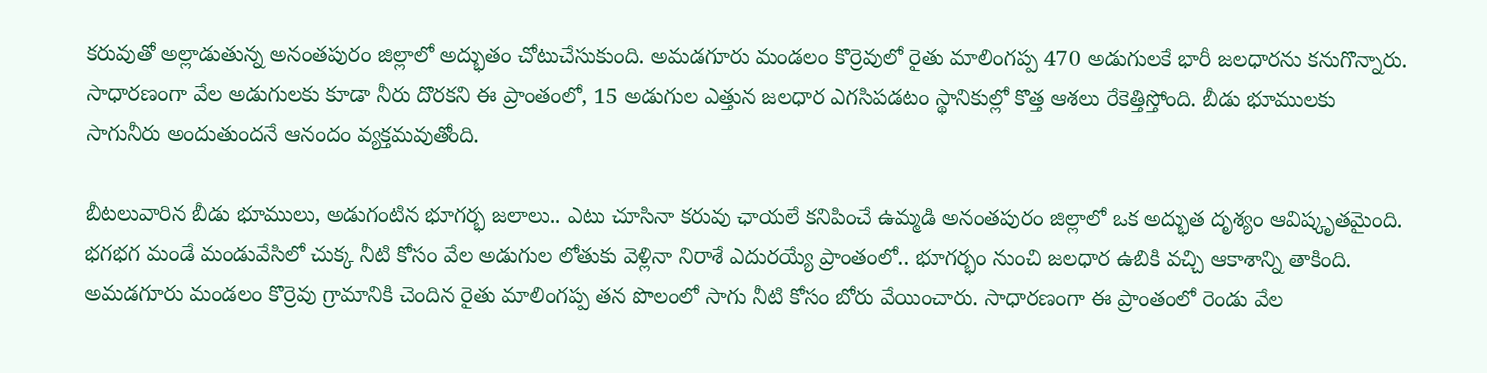కరువుతో అల్లాడుతున్న అనంతపురం జిల్లాలో అద్భుతం చోటుచేసుకుంది. అమడగూరు మండలం కొర్రెవులో రైతు మాలింగప్ప 470 అడుగులకే భారీ జలధారను కనుగొన్నారు. సాధారణంగా వేల అడుగులకు కూడా నీరు దొరకని ఈ ప్రాంతంలో, 15 అడుగుల ఎత్తున జలధార ఎగసిపడటం స్థానికుల్లో కొత్త ఆశలు రేకెత్తిస్తోంది. బీడు భూములకు సాగునీరు అందుతుందనే ఆనందం వ్యక్తమవుతోంది.

బీటలువారిన బీడు భూములు, అడుగంటిన భూగర్భ జలాలు.. ఎటు చూసినా కరువు ఛాయలే కనిపించే ఉమ్మడి అనంతపురం జిల్లాలో ఒక అద్భుత దృశ్యం ఆవిష్కృతమైంది. భగభగ మండే మండువేసిలో చుక్క నీటి కోసం వేల అడుగుల లోతుకు వెళ్లినా నిరాశే ఎదురయ్యే ప్రాంతంలో.. భూగర్భం నుంచి జలధార ఉబికి వచ్చి ఆకాశాన్ని తాకింది. అమడగూరు మండలం కొర్రెవు గ్రామానికి చెందిన రైతు మాలింగప్ప తన పొలంలో సాగు నీటి కోసం బోరు వేయించారు. సాధారణంగా ఈ ప్రాంతంలో రెండు వేల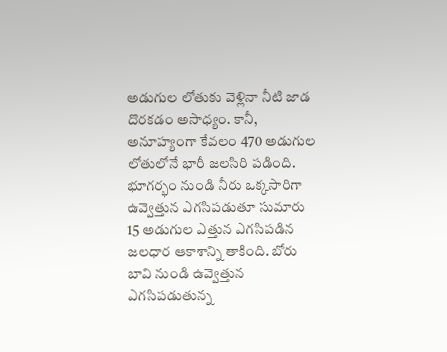అడుగుల లోతుకు వెళ్లినా నీటి జాడ దొరకడం అసాధ్యం. కానీ, అనూహ్యంగా కేవలం 470 అడుగుల లోతులోనే భారీ జలసిరి పడింది. భూగర్భం నుండి నీరు ఒక్కసారిగా ఉవ్వెత్తున ఎగసిపడుతూ సుమారు 15 అడుగుల ఎత్తున ఎగసిపడిన జలధార ఆకాశాన్ని తాకింది. బోరు బావి నుండి ఉవ్వెత్తున ఎగసిపడుతున్న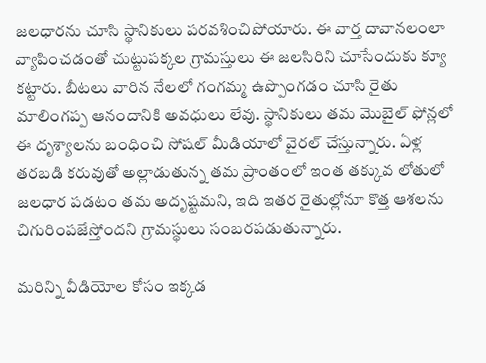జలధారను చూసి స్థానికులు పరవశించిపోయారు. ఈ వార్త దావానలంలా వ్యాపించడంతో చుట్టుపక్కల గ్రామస్తులు ఈ జలసిరిని చూసేందుకు క్యూ కట్టారు. బీటలు వారిన నేలలో గంగమ్మ ఉప్పొంగడం చూసి రైతు మాలింగప్ప ఆనందానికి అవధులు లేవు. స్థానికులు తమ మొబైల్ ఫోన్లలో ఈ దృశ్యాలను బంధించి సోషల్ మీడియాలో వైరల్ చేస్తున్నారు. ఏళ్ల తరబడి కరువుతో అల్లాడుతున్న తమ ప్రాంతంలో ఇంత తక్కువ లోతులో జలధార పడటం తమ అదృష్టమని, ఇది ఇతర రైతుల్లోనూ కొత్త ఆశలను చిగురింపజేస్తోందని గ్రామస్థులు సంబరపడుతున్నారు.

మరిన్ని వీడియోల కోసం ఇక్కడ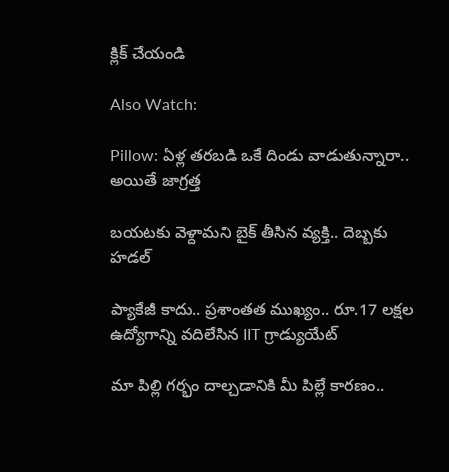క్లిక్ చేయండి

Also Watch:

Pillow: ఏళ్ల తరబడి ఒకే దిండు వాడుతున్నారా.. అయితే జాగ్రత్త

బయటకు వెళ్దామని బైక్‌ తీసిన వ్యక్తి.. దెబ్బకు హడల్‌

ప్యాకేజీ కాదు.. ప్రశాంతత ముఖ్యం.. రూ.17 లక్షల ఉద్యోగాన్ని వదిలేసిన IIT గ్రాడ్యుయేట్

మా పిల్లి గర్భం దాల్చడానికి మీ పిల్లే కారణం..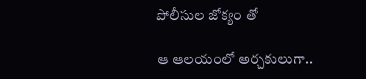పోలీసుల జోక్యం తో

ఆ ఆలయంలో అర్చకులుగా..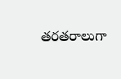తరతరాలుగా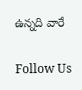ఉన్నది వారే

Follow Us